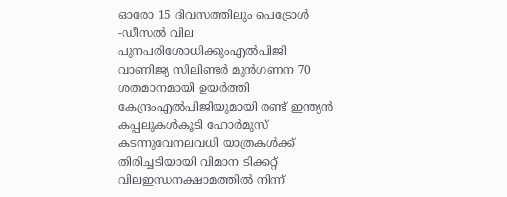ഓരോ 15 ദിവസത്തിലും പെട്രോൾ -ഡീസൽ വില പുനപരിശോധിക്കുംഎല്‍പിജി വാണിജ്യ സിലിണ്ടര്‍ മുന്‍ഗണന 70 ശതമാനമായി ഉയര്‍ത്തി കേന്ദ്രംഎൽപിജിയുമായി രണ്ട് ഇന്ത്യൻ കപ്പലുകൾകൂടി ഹോർമുസ് കടന്നുവേനലവധി യാത്രകള്‍ക്ക് തിരിച്ചടിയായി വിമാന ടിക്കറ്റ് വിലഇന്ധനക്ഷാമത്തിൽ നിന്ന്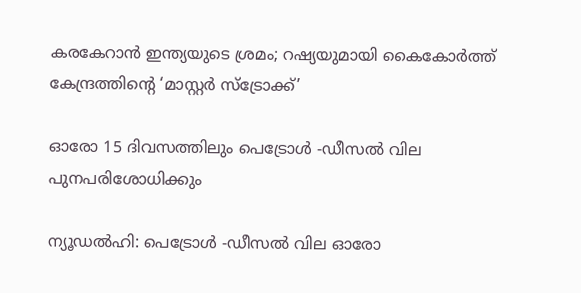കരകേറാൻ ഇന്ത്യയുടെ ശ്രമം; റഷ്യയുമായി കൈകോര്‍ത്ത് കേന്ദ്രത്തിന്റെ ‘മാസ്റ്റര്‍ സ്‌ട്രോക്ക്’

ഓരോ 15 ദിവസത്തിലും പെട്രോൾ -ഡീസൽ വില പുനപരിശോധിക്കും

ന്യൂഡൽഹി: പെട്രോൾ -ഡീസൽ വില ഓരോ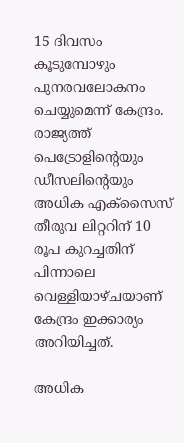15 ദിവസം കൂടുമ്പോഴും പുനരവലോകനം ചെയ്യുമെന്ന് കേന്ദ്രം. രാജ്യത്ത് പെട്രോളിന്റെയും ഡീസലിന്റെയും അധിക എക്സൈസ് തീരുവ ലിറ്ററിന് 10 രൂപ കുറച്ചതിന് പിന്നാലെ വെള്ളിയാഴ്ചയാണ് കേന്ദ്രം ഇക്കാര്യം അറിയിച്ചത്.

അധിക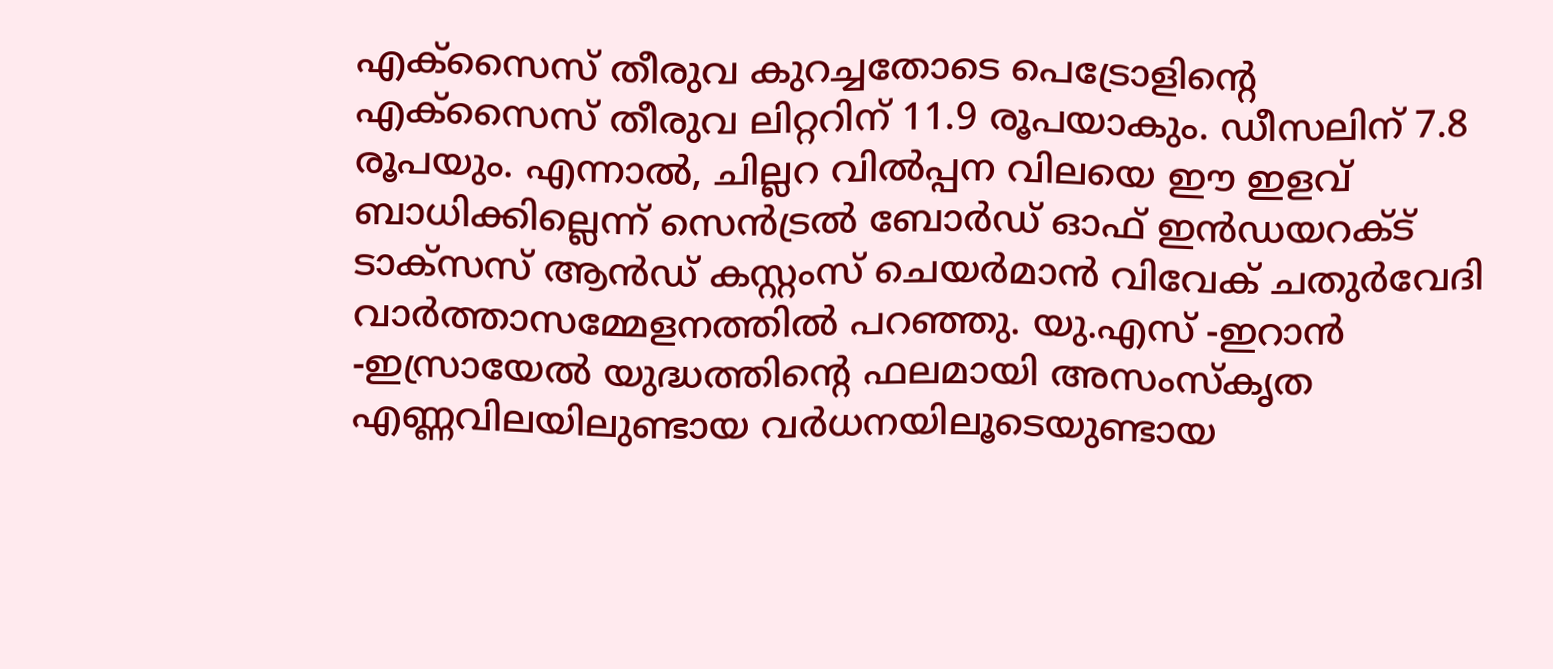എക്സൈസ് തീരുവ കുറച്ചതോടെ പെട്രോളിന്റെ എക്സൈസ് തീരുവ ലിറ്ററിന് 11.9 രൂപയാകും. ഡീസലിന് 7.8 രൂപയും. എന്നാൽ, ചില്ലറ വിൽപ്പന വിലയെ ഈ ഇളവ് ബാധിക്കില്ലെന്ന് സെൻട്രൽ ബോർഡ് ഓഫ് ഇൻഡയറക്ട് ടാക്സസ് ആൻഡ് കസ്റ്റംസ് ചെയർമാൻ വിവേക് ചതുർവേദി വാർത്താസമ്മേളനത്തിൽ പറഞ്ഞു. യു.എസ് -ഇറാൻ -ഇസ്രായേൽ യുദ്ധത്തിന്റെ ഫലമായി അസംസ്കൃത എണ്ണവിലയിലുണ്ടായ വർധനയിലൂടെയുണ്ടായ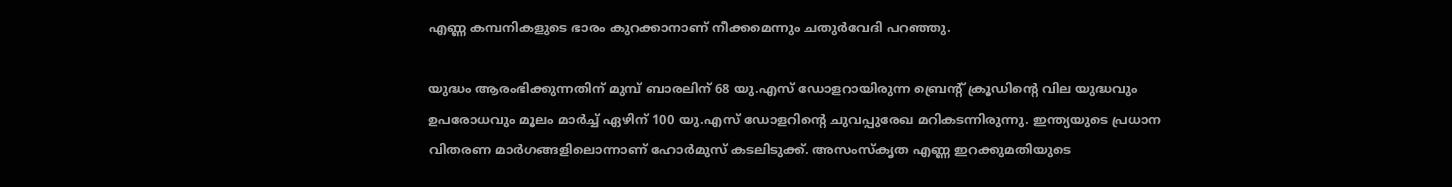എണ്ണ കമ്പനികളുടെ ഭാരം കുറക്കാനാണ് നീക്കമെന്നും ചതുർവേദി പറഞ്ഞു.

യുദ്ധം ആരംഭിക്കുന്നതിന് മുമ്പ് ബാരലിന് 68 യു.എസ് ഡോളറായിരുന്ന ബ്രെന്റ് ക്രൂഡിന്റെ വില യുദ്ധവും ഉപരോധവും മൂലം മാർച്ച് ഏഴിന് 100 യു.എസ് ഡോളറിന്റെ ചുവപ്പുരേഖ മറികടന്നിരുന്നു. ഇന്ത്യയുടെ പ്രധാന വിതരണ മാർഗങ്ങളിലൊന്നാണ് ഹോർമുസ് കടലിടുക്ക്. അസംസ്കൃത എണ്ണ ഇറക്കുമതിയുടെ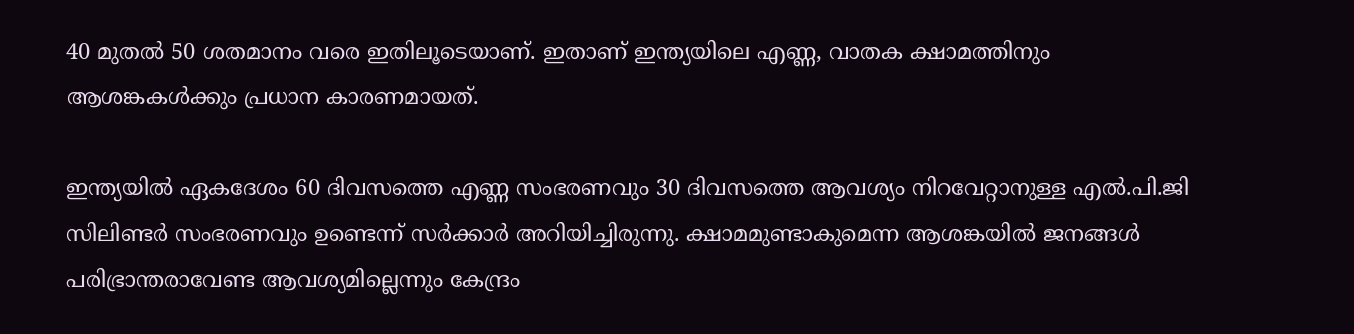40 മുതൽ 50 ശതമാനം വരെ ഇതിലൂടെയാണ്. ഇതാണ് ഇന്ത്യയിലെ എണ്ണ, വാതക ക്ഷാമത്തിനും ആശങ്കകൾക്കും പ്രധാന കാരണമായത്.

ഇന്ത്യയിൽ ഏകദേശം 60 ദിവസത്തെ എണ്ണ സംഭരണവും 30 ദിവസത്തെ ആവശ്യം നിറവേറ്റാനുള്ള എൽ.പി.ജി സിലിണ്ടർ സംഭരണവും ഉണ്ടെന്ന് സർക്കാർ അറിയിച്ചിരുന്നു. ക്ഷാമമുണ്ടാകുമെന്ന ആശങ്കയിൽ ജനങ്ങൾ പരിഭ്രാന്തരാവേണ്ട ആവശ്യമില്ലെന്നും കേന്ദ്രം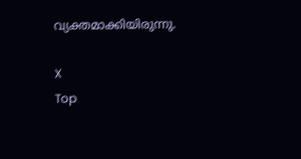വ്യക്തമാക്കിയിരുന്നു.

X
Top